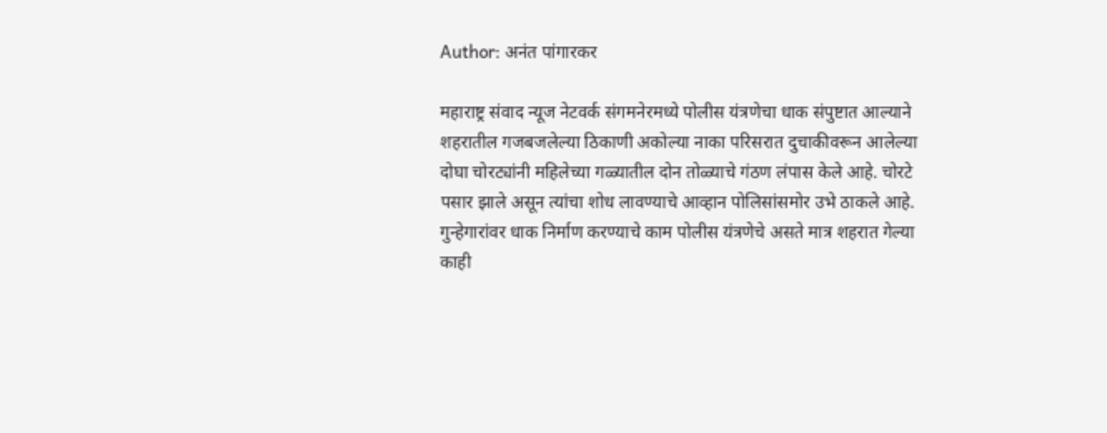Author: अनंत पांगारकर

महाराष्ट्र संवाद न्यूज नेटवर्क संगमनेरमध्ये पोलीस यंत्रणेचा धाक संपुष्टात आल्याने शहरातील गजबजलेल्या ठिकाणी अकोल्या नाका परिसरात दुचाकीवरून आलेल्या दोघा चोरट्यांनी महिलेच्या गळ्यातील दोन तोळ्याचे गंठण लंपास केले आहे. चोरटे पसार झाले असून त्यांचा शोध लावण्याचे आव्हान पोलिसांसमोर उभे ठाकले आहे. गुन्हेगारांवर धाक निर्माण करण्याचे काम पोलीस यंत्रणेचे असते मात्र शहरात गेल्या काही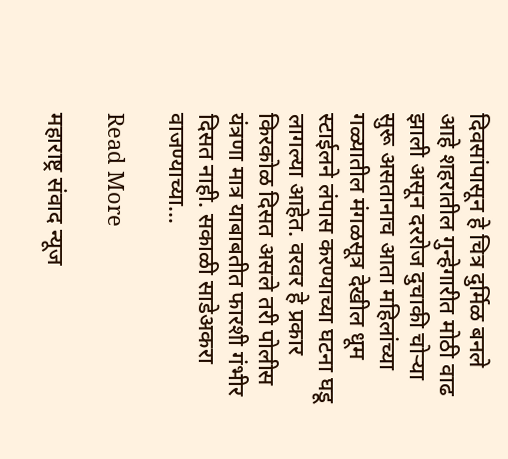दिवसांपासून हे चित्र दुर्मिळ बनले आहे शहरातील गुन्हेगारीत मोठी वाढ झाली असून दररोज दुचाकी चोऱ्या सुरू असतानाच आता महिलांच्या गळ्यातील मंगळसूत्र देखील धूम स्टाईलने लंपास करण्याच्या घटना घडू लागल्या आहेत. वरवर हे प्रकार किरकोळ दिसत असले तरी पोलीस यंत्रणा मात्र याबाबतीत फारशी गंभीर दिसत नाही. सकाळी साडेअकरा वाजण्याच्या…

Read More

महाराष्ट्र संवाद न्यूज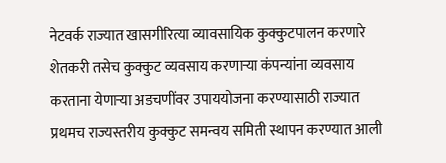नेटवर्क राज्यात खासगीरित्या व्यावसायिक कुक्कुटपालन करणारे शेतकरी तसेच कुक्कुट व्यवसाय करणाऱ्या कंपन्यांना व्यवसाय करताना येणाऱ्या अडचणींवर उपाययोजना करण्यासाठी राज्यात प्रथमच राज्यस्तरीय कुक्कुट समन्वय समिती स्थापन करण्यात आली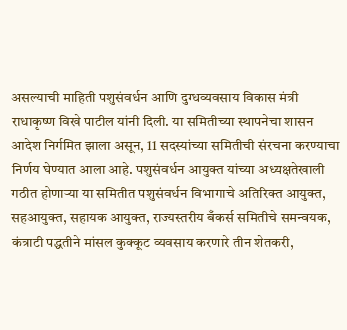असल्याची माहिती पशुसंवर्धन आणि दुग्धव्यवसाय विकास मंत्री राधाकृष्ण विखे पाटील यांनी दिली. या समितीच्या स्थापनेचा शासन आदेश निर्गमित झाला असून, 11 सदस्यांच्या समितीची संरचना करण्याचा निर्णय घेण्यात आला आहे. पशुसंवर्धन आयुक्त यांच्या अध्यक्षतेखाली गठीत होणाऱ्या या समितीत पशुसंवर्धन विभागाचे अतिरिक्त आयुक्त, सहआयुक्त, सहायक आयुक्त, राज्यस्तरीय बँकर्स समितीचे समन्वयक, कंत्राटी पद्धतीने मांसल कुक्कूट व्यवसाय करणारे तीन शेतकरी,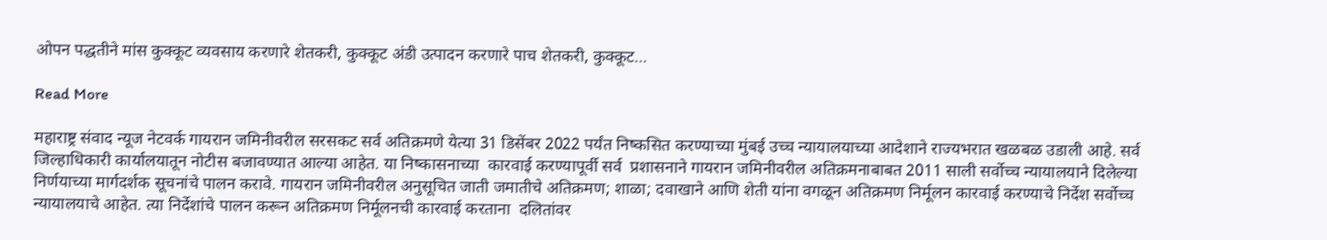ओपन पद्धतीने मांस कुक्कूट व्यवसाय करणारे शेतकरी, कुक्कूट अंडी उत्पादन करणारे पाच शेतकरी, कुक्कूट…

Read More

महाराष्ट्र संवाद न्यूज नेटवर्क गायरान जमिनीवरील सरसकट सर्व अतिक्रमणे येत्या 31 डिसेंबर 2022 पर्यंत निष्कसित करण्याच्या मुंबई उच्च न्यायालयाच्या आदेशाने राज्यभरात खळबळ उडाली आहे. सर्व जिल्हाधिकारी कार्यालयातून नोटीस बजावण्यात आल्या आहेत. या निष्कासनाच्या  कारवाई करण्यापूर्वी सर्व  प्रशासनाने गायरान जमिनीवरील अतिक्रमनाबाबत 2011 साली सर्वोच्च न्यायालयाने दिलेल्या निर्णयाच्या मार्गदर्शक सूचनांचे पालन करावे. गायरान जमिनीवरील अनुसूचित जाती जमातीचे अतिक्रमण; शाळा; दवाखाने आणि शेती यांना वगळून अतिक्रमण निर्मूलन कारवाई करण्याचे निर्देश सर्वोच्च न्यायालयाचे आहेत. त्या निर्देशांचे पालन करून अतिक्रमण निर्मूलनची कारवाई करताना  दलितांवर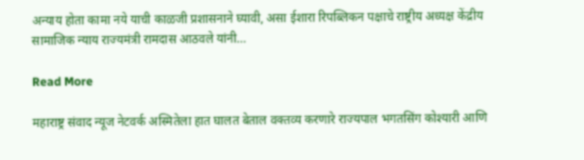अन्याय होता कामा नये याची काळजी प्रशासनाने घ्यावी, असा ईशारा रिपब्लिकन पक्षाचे राष्ट्रीय अध्यक्ष केंद्रीय सामाजिक न्याय राज्यमंत्री रामदास आठवले यांनी…

Read More

महाराष्ट्र संवाद न्यूज नेटवर्क अस्मितेला हात घालत बेताल वक्तव्य करणारे राज्यपाल भगतसिंग कोश्यारी आणि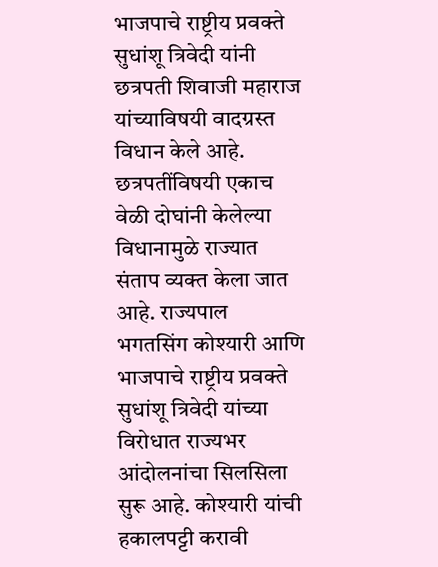भाजपाचे राष्ट्रीय प्रवक्ते सुधांशू त्रिवेदी यांनी छत्रपती शिवाजी महाराज यांच्याविषयी वादग्रस्त विधान केले आहे. छत्रपतींविषयी एकाच वेळी दोघांनी केलेल्या विधानामुळे राज्यात संताप व्यक्त केला जात आहे. राज्यपाल भगतसिंग कोश्यारी आणि भाजपाचे राष्ट्रीय प्रवक्ते सुधांशू त्रिवेदी यांच्या विरोधात राज्यभर आंदोलनांचा सिलसिला सुरू आहे. कोश्यारी यांची हकालपट्टी करावी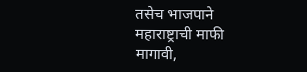तसेच भाजपाने महाराष्ट्राची माफी मागावी,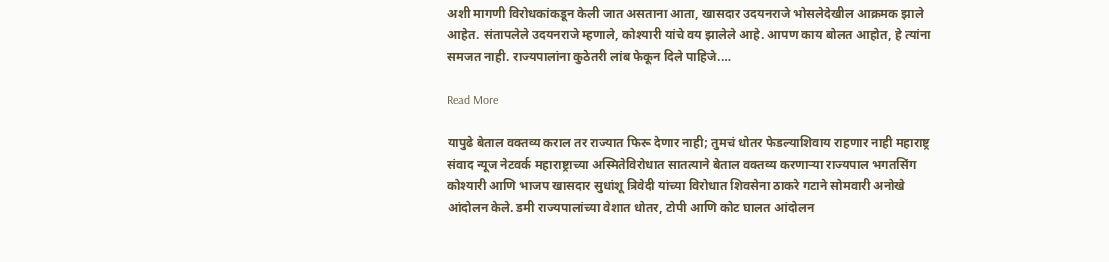अशी मागणी विरोधकांकडून केली जात असताना आता, खासदार उदयनराजे भोसलेदेखील आक्रमक झाले आहेत. संतापलेले उदयनराजे म्हणाले, कोश्यारी यांचे वय झालेले आहे. आपण काय बोलत आहोत, हे त्यांना समजत नाही. राज्यपालांना कुठेतरी लांब फेकून दिले पाहिजे.…

Read More

यापुढे बेताल वक्तव्य कराल तर राज्यात फिरू देणार नाही; तुमचं धोतर फेडल्याशिवाय राहणार नाही महाराष्ट्र संवाद न्यूज नेटवर्क महाराष्ट्राच्या अस्मितेविरोधात सातत्याने बेताल वक्तव्य करणाऱ्या राज्यपाल भगतसिंग कोश्यारी आणि भाजप खासदार सुधांशू त्रिवेदी यांच्या विरोधात शिवसेना ठाकरे गटाने सोमवारी अनोखे आंदोलन केले. डमी राज्यपालांच्या वेशात धोतर, टोपी आणि कोट घालत आंदोलन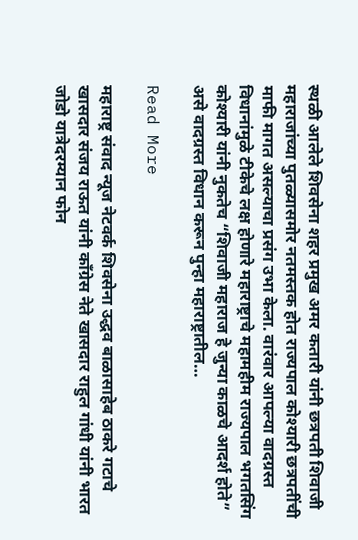स्थळी आलेले शिवसेना शहर प्रमुख अमर कतारी यांनी छत्रपती शिवाजी महाराजांच्या पुतळ्यासमोर नतमस्तक होत राज्यपाल कोश्यारी छत्रपतींची माफी मागत असल्याचा प्रसंग उभा केला. वारंवार आपल्या वादग्रस्त विधानांमुळे टीकेचे लक्ष होणारे महाराष्ट्राचे महामहीम राज्यपाल भगतसिंग कोश्यारी यांनी नुकतेच “शिवाजी महाराज हे जुन्या काळचे आदर्श होते” असे वादग्रस्त विधान करून पुन्हा महाराष्ट्रातील…

Read More

महाराष्ट्र संवाद न्यूज नेटवर्क शिवसेना उद्धव बाळासाहेब ठाकरे गटाचे खासदार संजय राऊत यांनी काँग्रेस नेते खासदार राहुल गांधी यांनी भारत जोडो यात्रेदरम्यान फोन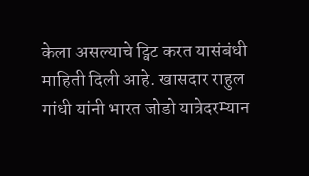केला असल्याचे ट्विट करत यासंबंधी माहिती दिली आहे. खासदार राहुल गांधी यांनी भारत जोडो यात्रेदरम्यान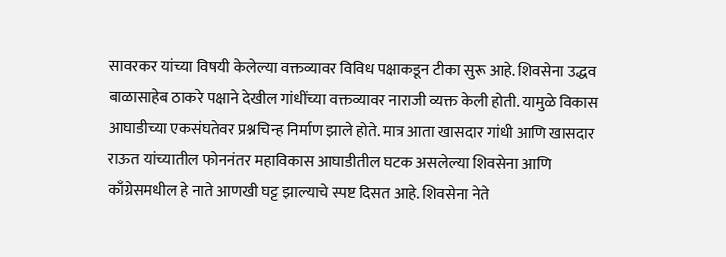सावरकर यांच्या विषयी केलेल्या वक्तव्यावर विविध पक्षाकडून टीका सुरू आहे. शिवसेना उद्धव बाळासाहेब ठाकरे पक्षाने देखील गांधींच्या वक्तव्यावर नाराजी व्यक्त केली होती. यामुळे विकास आघाडीच्या एकसंघतेवर प्रश्नचिन्ह निर्माण झाले होते. मात्र आता खासदार गांधी आणि खासदार राऊत यांच्यातील फोननंतर महाविकास आघाडीतील घटक असलेल्या शिवसेना आणि काँग्रेसमधील हे नाते आणखी घट्ट झाल्याचे स्पष्ट दिसत आहे. शिवसेना नेते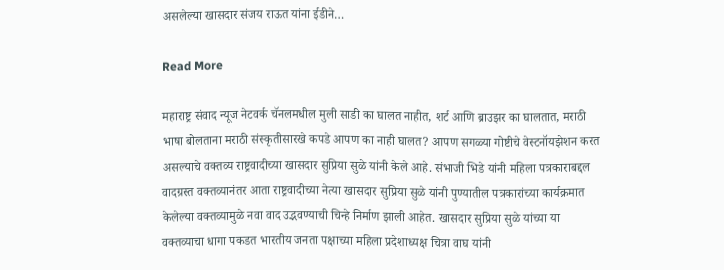असलेल्या खासदार संजय राऊत यांना ईडीने…

Read More

महाराष्ट्र संवाद न्यूज नेटवर्क चॅनलमधील मुली साडी का घालत नाहीत, शर्ट आणि ब्राउझर का घालतात, मराठी भाषा बोलताना मराठी संस्कृतीसारखे कपडे आपण का नाही घालत? आपण सगळ्या गोष्टीचे वेस्टनॉयझेशन करत असल्याचे वक्तव्य राष्ट्रवादीच्या खासदार सुप्रिया सुळे यांनी केले आहे. संभाजी भिडे यांनी महिला पत्रकाराबद्दल वादग्रस्त वक्तव्यानंतर आता राष्ट्रवादीच्या नेत्या खासदार सुप्रिया सुळे यांनी पुण्यातील पत्रकारांच्या कार्यक्रमात केलेल्या वक्तव्यामुळे नवा वाद उद्भवण्याची चिन्हे निर्माण झाली आहेत. खासदार सुप्रिया सुळे यांच्या या वक्तव्याचा धागा पकडत भारतीय जनता पक्षाच्या महिला प्रदेशाध्यक्ष चित्रा वाघ यांनी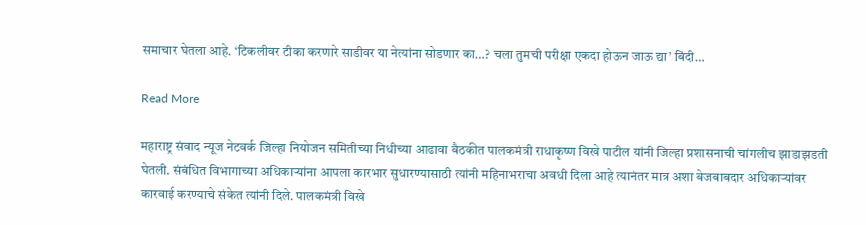समाचार घेतला आहे. ‘टिकलीवर टीका करणारे साडीवर या नेत्यांना सोडणार का…? चला तुमची परीक्षा एकदा होऊन जाऊ द्या’ बिंदी…

Read More

महाराष्ट्र संवाद न्यूज नेटवर्क जिल्हा नियोजन समितीच्या निधीच्या आढावा बैठकीत पालकमंत्री राधाकृष्ण विखे पाटील यांनी जिल्हा प्रशासनाची चांगलीच झाडाझडती घेतली. संबंधित विभागाच्या अधिकाऱ्यांना आपला कारभार सुधारण्यासाठी त्यांनी महिनाभराचा अवधी दिला आहे त्यानंतर मात्र अशा बेजबाबदार अधिकाऱ्यांवर कारवाई करण्याचे संकेत त्यांनी दिले. पालकमंत्री विखे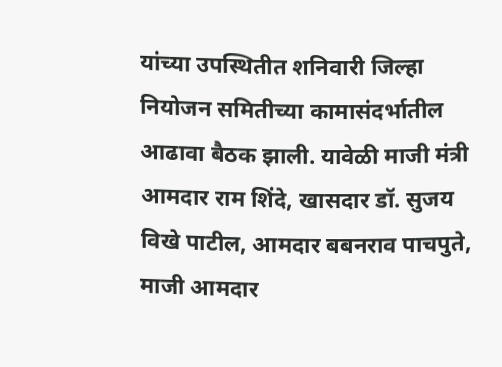यांच्या उपस्थितीत शनिवारी जिल्हा नियोजन समितीच्या कामासंदर्भातील आढावा बैठक झाली. यावेळी माजी मंत्री आमदार राम शिंदे, खासदार डॉ. सुजय विखे पाटील, आमदार बबनराव पाचपुते, माजी आमदार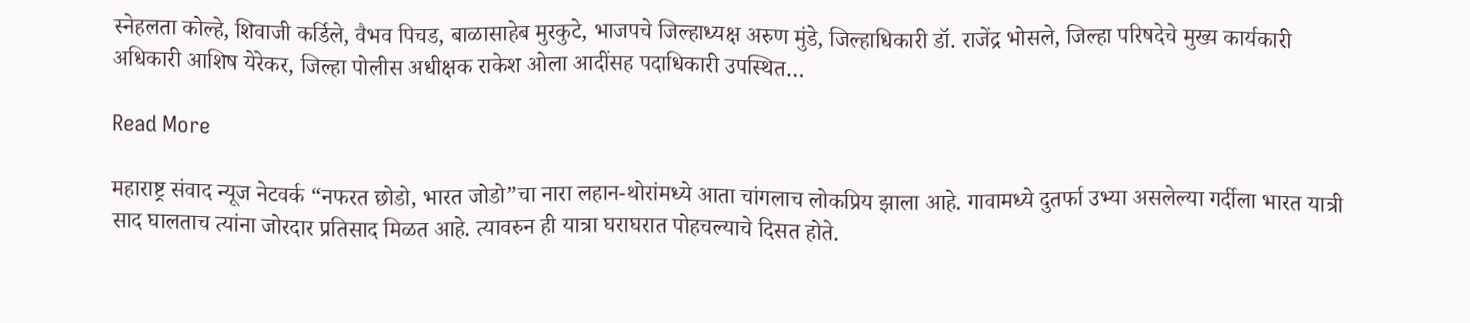स्नेहलता कोल्हे, शिवाजी कर्डिले, वैभव पिचड, बाळासाहेब मुरकुटे, भाजपचे जिल्हाध्यक्ष अरुण मुंडे, जिल्हाधिकारी डॉ. राजेंद्र भोसले, जिल्हा परिषदेचे मुख्य कार्यकारी अधिकारी आशिष येरेकर, जिल्हा पोलीस अधीक्षक राकेश ओला आदींसह पदाधिकारी उपस्थित…

Read More

महाराष्ट्र संवाद न्यूज नेटवर्क “नफरत छोडो, भारत जोडो”चा नारा लहान-थोरांमध्ये आता चांगलाच लोकप्रिय झाला आहे. गावामध्ये दुतर्फा उभ्या असलेल्या गर्दीला भारत यात्री साद घालताच त्यांना जोरदार प्रतिसाद मिळत आहे. त्यावरुन ही यात्रा घराघरात पोहचल्याचे दिसत होते.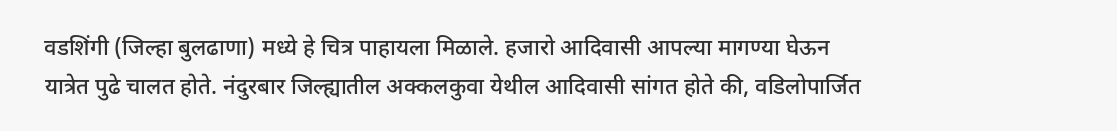वडशिंगी (जिल्हा बुलढाणा) मध्ये हे चित्र पाहायला मिळाले. हजारो आदिवासी आपल्या मागण्या घेऊन यात्रेत पुढे चालत होते. नंदुरबार जिल्ह्यातील अक्कलकुवा येथील आदिवासी सांगत होते की, वडिलोपार्जित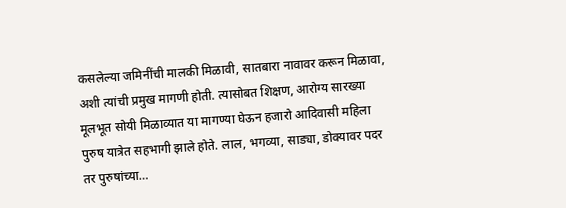कसलेल्या जमिनींची मालकी मिळावी, सातबारा नावावर करून मिळावा, अशी त्यांची प्रमुख मागणी होती. त्यासोबत शिक्षण, आरोग्य सारख्या मूलभूत सोयी मिळाव्यात या मागण्या घेऊन हजारो आदिवासी महिला पुरुष यात्रेत सहभागी झाले होते. लाल, भगव्या, साड्या, डोक्यावर पदर तर पुरुषांच्या…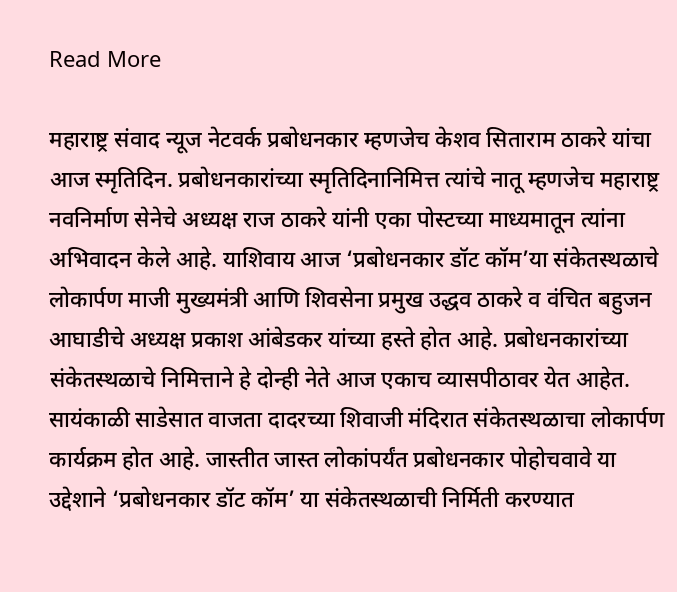Read More

महाराष्ट्र संवाद न्यूज नेटवर्क प्रबोधनकार म्हणजेच केशव सिताराम ठाकरे यांचा आज स्मृतिदिन. प्रबोधनकारांच्या स्मृतिदिनानिमित्त त्यांचे नातू म्हणजेच महाराष्ट्र नवनिर्माण सेनेचे अध्यक्ष राज ठाकरे यांनी एका पोस्टच्या माध्यमातून त्यांना अभिवादन केले आहे. याशिवाय आज ‘प्रबोधनकार डॉट कॉम’या संकेतस्थळाचे लोकार्पण माजी मुख्यमंत्री आणि शिवसेना प्रमुख उद्धव ठाकरे व वंचित बहुजन आघाडीचे अध्यक्ष प्रकाश आंबेडकर यांच्या हस्ते होत आहे. प्रबोधनकारांच्या संकेतस्थळाचे निमित्ताने हे दोन्ही नेते आज एकाच व्यासपीठावर येत आहेत. सायंकाळी साडेसात वाजता दादरच्या शिवाजी मंदिरात संकेतस्थळाचा लोकार्पण कार्यक्रम होत आहे. जास्तीत जास्त लोकांपर्यंत प्रबोधनकार पोहोचवावे या उद्देशाने ‘प्रबोधनकार डॉट कॉम’ या संकेतस्थळाची निर्मिती करण्यात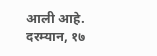आली आहे. दरम्यान, १७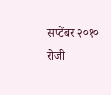सप्टेंबर २०१० रोजी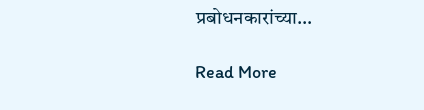प्रबोधनकारांच्या…

Read More